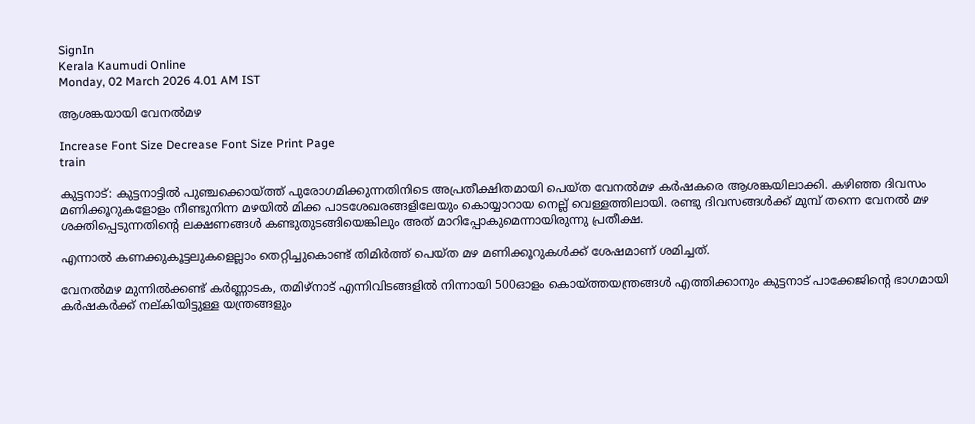SignIn
Kerala Kaumudi Online
Monday, 02 March 2026 4.01 AM IST

ആശങ്കയായി വേനൽമഴ

Increase Font Size Decrease Font Size Print Page
train

കുട്ടനാട്: കുട്ടനാട്ടിൽ പുഞ്ചക്കൊയ്‌ത്ത് പുരോഗമിക്കുന്നതിനിടെ അപ്രതീക്ഷിതമായി പെയ്‌ത വേനൽമഴ കർഷകരെ ആശങ്കയിലാക്കി. കഴിഞ്ഞ ദിവസം മണിക്കൂറുകളോളം നീണ്ടുനിന്ന മഴയിൽ മിക്ക പാടശേഖരങ്ങളിലേയും കൊയ്യാറായ നെല്ല് വെള്ളത്തിലായി. രണ്ടു ദിവസങ്ങൾക്ക് മുമ്പ് തന്നെ വേനൽ മഴ ശക്തിപ്പെടുന്നതിന്റെ ലക്ഷണങ്ങൾ കണ്ടുതുടങ്ങിയെങ്കിലും അത് മാറിപ്പോകുമെന്നായിരുന്നു പ്രതീക്ഷ.

എന്നാൽ കണക്കുകൂട്ടലുകളെല്ലാം തെറ്റിച്ചുകൊണ്ട് തിമിർത്ത് പെയ്ത മഴ മണിക്കൂറുകൾക്ക് ശേഷമാണ് ശമിച്ചത്.

വേനൽമഴ മുന്നിൽക്കണ്ട് കർണ്ണാടക, തമിഴ്നാട് എന്നിവിടങ്ങളിൽ നിന്നായി 500ഓളം കൊയ്ത്തയന്ത്രങ്ങൾ എത്തിക്കാനും കുട്ടനാട് പാക്കേജിന്റെ ഭാഗമായി കർഷകർക്ക് നല്കിയിട്ടുള്ള യന്ത്രങ്ങളും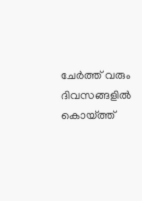ചേർത്ത് വരും ദിവസങ്ങളിൽ കൊയ്ത്ത്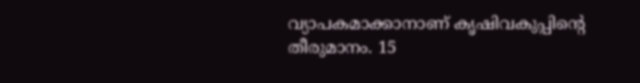വ്യാപകമാക്കാനാണ് കൃഷിവകുപ്പിന്റെ തീരുമാനം. 15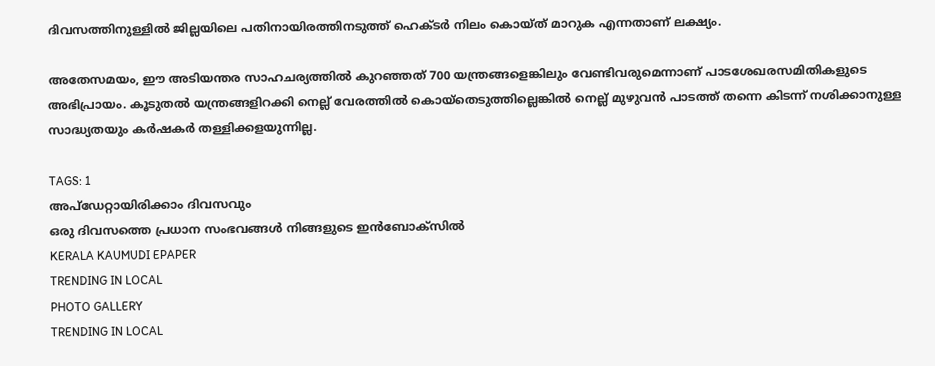ദിവസത്തിനുള്ളിൽ ജില്ലയിലെ പതിനായിരത്തിനടുത്ത് ഹെക്ടർ നിലം കൊയ്ത് മാറുക എന്നതാണ് ലക്ഷ്യം.

അതേസമയം, ഈ അടിയന്തര സാഹചര്യത്തിൽ കുറഞ്ഞത് 700 യന്ത്രങ്ങളെങ്കിലും വേണ്ടിവരുമെന്നാണ് പാടശേഖരസമിതികളുടെ അഭിപ്രായം. കൂടുതൽ യന്ത്രങ്ങളിറക്കി നെല്ല് വേരത്തിൽ കൊയ്തെടുത്തില്ലെങ്കിൽ നെല്ല് മുഴുവൻ പാടത്ത് തന്നെ കിടന്ന് നശിക്കാനുള്ള സാദ്ധ്യതയും കർഷകർ തള്ളിക്കളയുന്നില്ല.

TAGS: 1
അപ്ഡേറ്റായിരിക്കാം ദിവസവും
ഒരു ദിവസത്തെ പ്രധാന സംഭവങ്ങൾ നിങ്ങളുടെ ഇൻബോക്സിൽ
KERALA KAUMUDI EPAPER
TRENDING IN LOCAL
PHOTO GALLERY
TRENDING IN LOCAL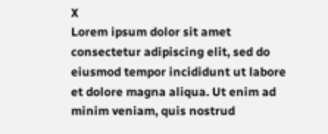X
Lorem ipsum dolor sit amet
consectetur adipiscing elit, sed do eiusmod tempor incididunt ut labore et dolore magna aliqua. Ut enim ad minim veniam, quis nostrud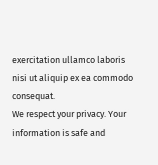exercitation ullamco laboris nisi ut aliquip ex ea commodo consequat.
We respect your privacy. Your information is safe and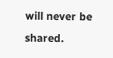will never be shared.